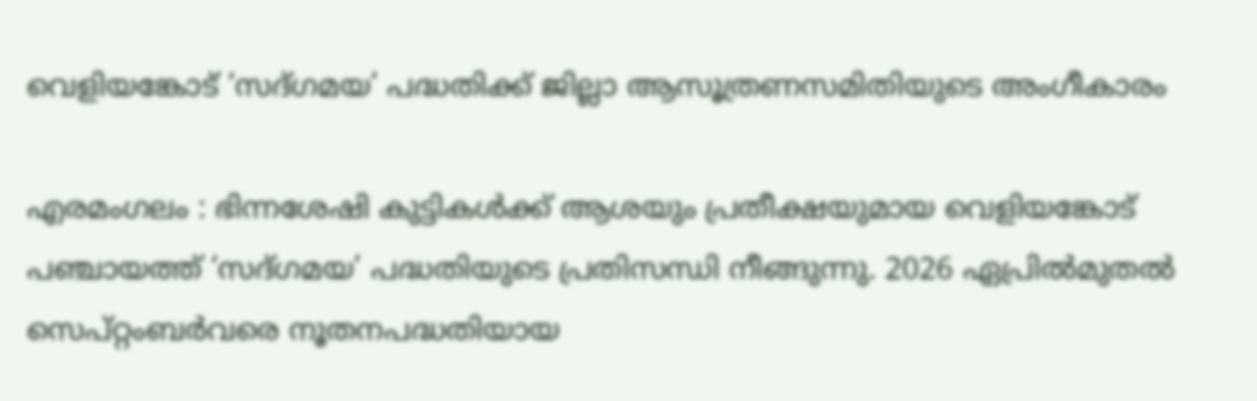വെളിയങ്കോട് ‘സദ്ഗമയ’ പദ്ധതിക്ക്‌ ജില്ലാ ആസൂത്രണസമിതിയുടെ അംഗീകാരം

എരമംഗലം : ഭിന്നശേഷി കുട്ടികൾക്ക് ആശയും പ്രതീക്ഷയുമായ വെളിയങ്കോട് പഞ്ചായത്ത് ‘സദ്ഗമയ’ പദ്ധതിയുടെ പ്രതിസന്ധി നീങ്ങുന്നു. 2026 ഏപ്രിൽമുതൽ സെപ്റ്റംബർവരെ നൂതനപദ്ധതിയായ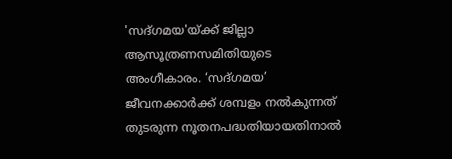'സദ്ഗമയ'യ്ക്ക് ജില്ലാ ആസൂത്രണസമിതിയുടെ അംഗീകാരം. ‘സദ്ഗമയ’ ജീവനക്കാർക്ക് ശമ്പളം നൽകുന്നത് തുടരുന്ന നൂതനപദ്ധതിയായതിനാൽ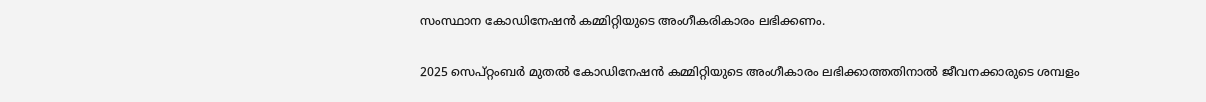സംസ്ഥാന കോഡിനേഷൻ കമ്മിറ്റിയുടെ അംഗീകരികാരം ലഭിക്കണം.

2025 സെപ്റ്റംബർ മുതൽ കോഡിനേഷൻ കമ്മിറ്റിയുടെ അംഗീകാരം ലഭിക്കാത്തതിനാൽ ജീവനക്കാരുടെ ശമ്പളം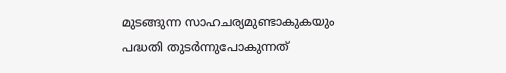മുടങ്ങുന്ന സാഹചര്യമുണ്ടാകുകയും പദ്ധതി തുടർന്നുപോകുന്നത്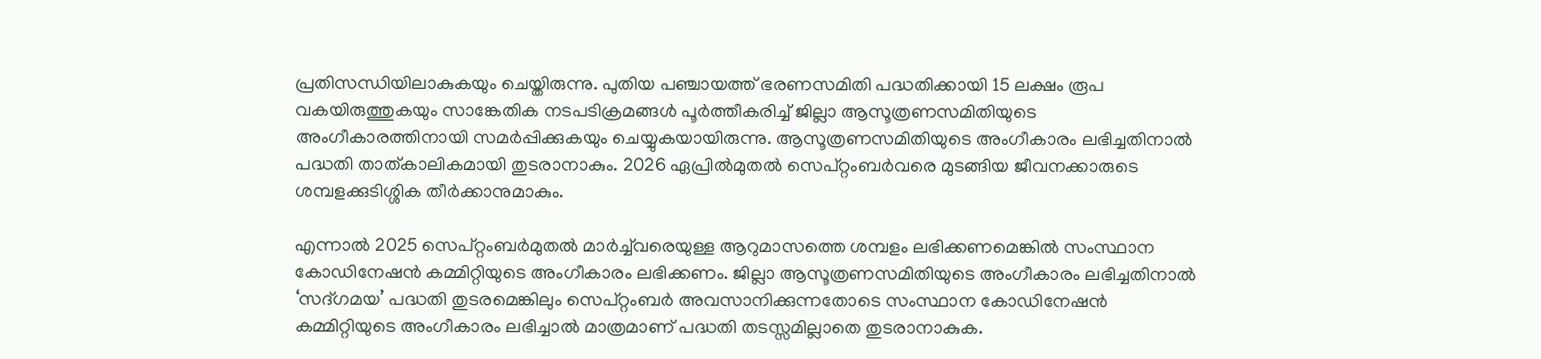പ്രതിസന്ധിയിലാകുകയും ചെയ്തിരുന്നു. പുതിയ പഞ്ചായത്ത്‌ ഭരണസമിതി പദ്ധതിക്കായി 15 ലക്ഷം രൂപ വകയിരുത്തുകയും സാങ്കേതിക നടപടിക്രമങ്ങൾ പൂർത്തീകരിച്ച്‌ ജില്ലാ ആസൂത്രണസമിതിയുടെ അംഗീകാരത്തിനായി സമർപ്പിക്കുകയും ചെയ്യുകയായിരുന്നു. ആസൂത്രണസമിതിയുടെ അംഗീകാരം ലഭിച്ചതിനാൽ പദ്ധതി താത്കാലികമായി തുടരാനാകും. 2026 ഏപ്രിൽമുതൽ സെപ്റ്റംബർവരെ മുടങ്ങിയ ജീവനക്കാരുടെ ശമ്പളക്കുടിശ്ശിക തീർക്കാനുമാകും.

എന്നാൽ 2025 സെപ്റ്റംബർമുതൽ മാർച്ച്‌വരെയുള്ള ആറുമാസത്തെ ശമ്പളം ലഭിക്കണമെങ്കിൽ സംസ്ഥാന കോഡിനേഷൻ കമ്മിറ്റിയുടെ അംഗീകാരം ലഭിക്കണം. ജില്ലാ ആസൂത്രണസമിതിയുടെ അംഗീകാരം ലഭിച്ചതിനാൽ ‘സദ്ഗമയ’ പദ്ധതി തുടരമെങ്കിലും സെപ്റ്റംബർ അവസാനിക്കുന്നതോടെ സംസ്ഥാന കോഡിനേഷൻ കമ്മിറ്റിയുടെ അംഗീകാരം ലഭിച്ചാൽ മാത്രമാണ് പദ്ധതി തടസ്സമില്ലാതെ തുടരാനാകുക.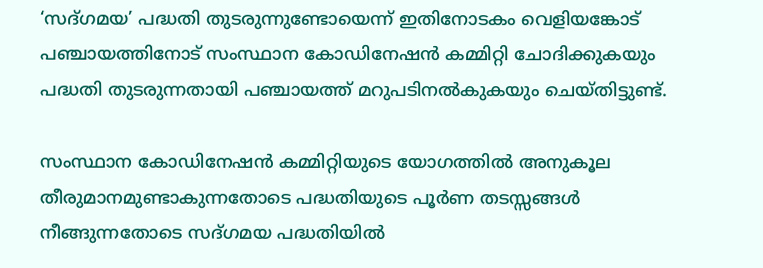‘സദ്ഗമയ’ പദ്ധതി തുടരുന്നുണ്ടോയെന്ന് ഇതിനോടകം വെളിയങ്കോട് പഞ്ചായത്തിനോട് സംസ്ഥാന കോഡിനേഷൻ കമ്മിറ്റി ചോദിക്കുകയും പദ്ധതി തുടരുന്നതായി പഞ്ചായത്ത്‌ മറുപടിനൽകുകയും ചെയ്തിട്ടുണ്ട്.

സംസ്ഥാന കോഡിനേഷൻ കമ്മിറ്റിയുടെ യോഗത്തിൽ അനുകൂല തീരുമാനമുണ്ടാകുന്നതോടെ പദ്ധതിയുടെ പൂർണ തടസ്സങ്ങൾ നീങ്ങുന്നതോടെ സദ്ഗമയ പദ്ധതിയിൽ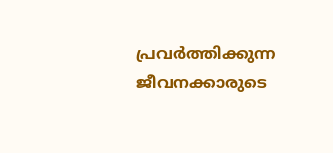പ്രവർത്തിക്കുന്ന ജീവനക്കാരുടെ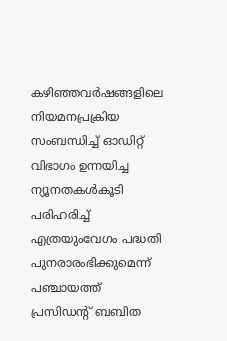കഴിഞ്ഞവർഷങ്ങളിലെ നിയമനപ്രക്രിയ സംബന്ധിച്ച്‌ ഓഡിറ്റ് വിഭാഗം ഉന്നയിച്ച ന്യൂനതകൾകൂടി പരിഹരിച്ച്‌ എത്രയുംവേഗം പദ്ധതി പുനരാരംഭിക്കുമെന്ന് പഞ്ചായത്ത്‌ പ്രസിഡന്റ് ബബിത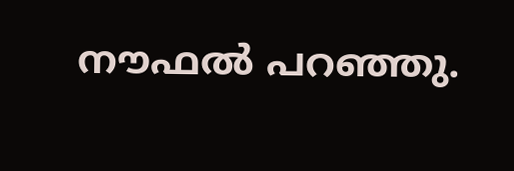നൗഫൽ പറഞ്ഞു.